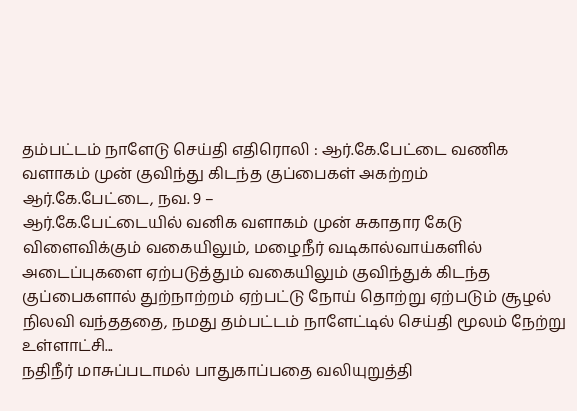தம்பட்டம் நாளேடு செய்தி எதிரொலி : ஆர்.கே.பேட்டை வணிக வளாகம் முன் குவிந்து கிடந்த குப்பைகள் அகற்றம்
ஆர்.கே.பேட்டை, நவ. 9 –
ஆர்.கே.பேட்டையில் வனிக வளாகம் முன் சுகாதார கேடு விளைவிக்கும் வகையிலும், மழைநீர் வடிகால்வாய்களில் அடைப்புகளை ஏற்படுத்தும் வகையிலும் குவிந்துக் கிடந்த குப்பைகளால் துற்நாற்றம் ஏற்பட்டு நோய் தொற்று ஏற்படும் சூழல் நிலவி வந்தததை, நமது தம்பட்டம் நாளேட்டில் செய்தி மூலம் நேற்று உள்ளாட்சி...
நதிநீர் மாசுப்படாமல் பாதுகாப்பதை வலியுறுத்தி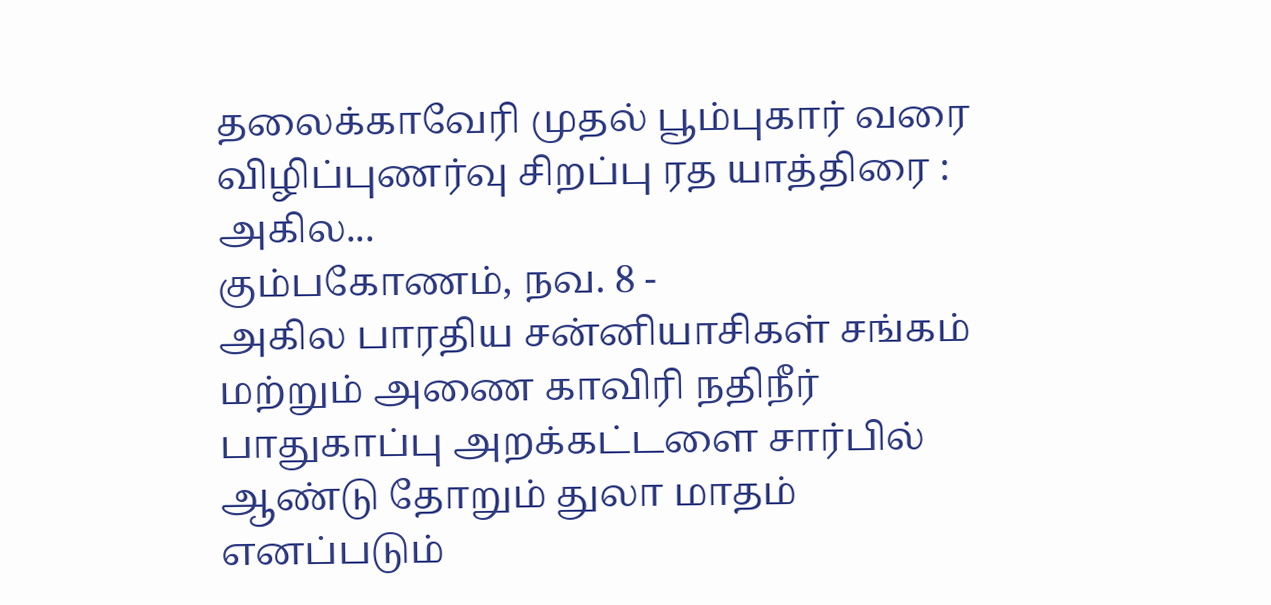தலைக்காவேரி முதல் பூம்புகார் வரை விழிப்புணர்வு சிறப்பு ரத யாத்திரை : அகில...
கும்பகோணம், நவ. 8 -
அகில பாரதிய சன்னியாசிகள் சங்கம் மற்றும் அணை காவிரி நதிநீர் பாதுகாப்பு அறக்கட்டளை சார்பில் ஆண்டு தோறும் துலா மாதம் எனப்படும்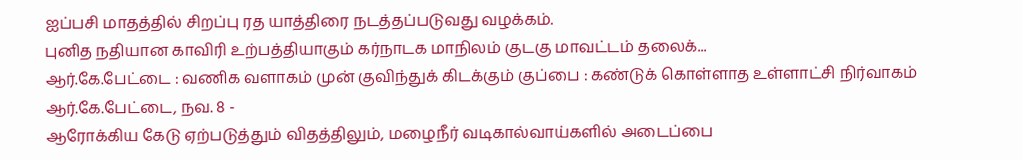ஐப்பசி மாதத்தில் சிறப்பு ரத யாத்திரை நடத்தப்படுவது வழக்கம்.
புனித நதியான காவிரி உற்பத்தியாகும் கர்நாடக மாநிலம் குடகு மாவட்டம் தலைக்...
ஆர்.கே.பேட்டை : வணிக வளாகம் முன் குவிந்துக் கிடக்கும் குப்பை : கண்டுக் கொள்ளாத உள்ளாட்சி நிர்வாகம்
ஆர்.கே.பேட்டை, நவ. 8 -
ஆரோக்கிய கேடு ஏற்படுத்தும் விதத்திலும், மழைநீர் வடிகால்வாய்களில் அடைப்பை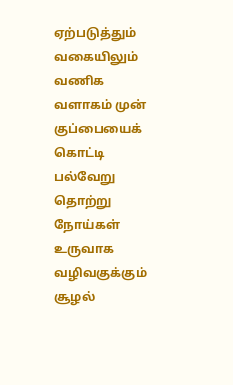ஏற்படுத்தும் வகையிலும் வணிக வளாகம் முன் குப்பையைக் கொட்டி பல்வேறு தொற்று நோய்கள் உருவாக வழிவகுக்கும் சூழல்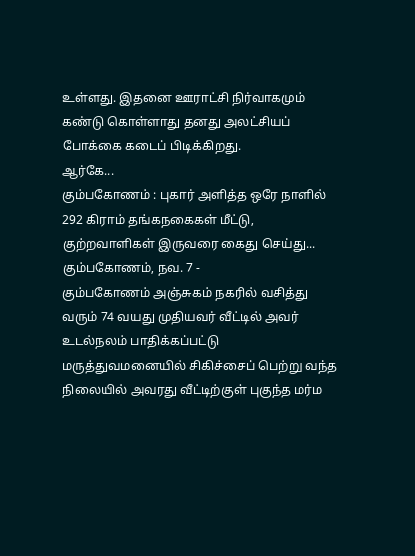உள்ளது. இதனை ஊராட்சி நிர்வாகமும் கண்டு கொள்ளாது தனது அலட்சியப் போக்கை கடைப் பிடிக்கிறது.
ஆர்கே...
கும்பகோணம் : புகார் அளித்த ஒரே நாளில் 292 கிராம் தங்கநகைகள் மீட்டு, குற்றவாளிகள் இருவரை கைது செய்து...
கும்பகோணம், நவ. 7 -
கும்பகோணம் அஞ்சுகம் நகரில் வசித்து வரும் 74 வயது முதியவர் வீட்டில் அவர் உடல்நலம் பாதிக்கப்பட்டு மருத்துவமனையில் சிகிச்சைப் பெற்று வந்த நிலையில் அவரது வீட்டிற்குள் புகுந்த மர்ம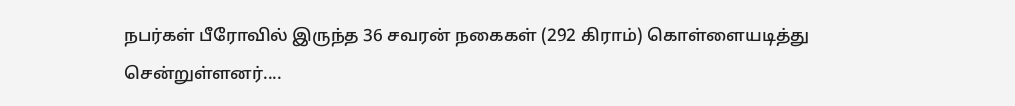நபர்கள் பீரோவில் இருந்த 36 சவரன் நகைகள் (292 கிராம்) கொள்ளையடித்து சென்றுள்ளனர்....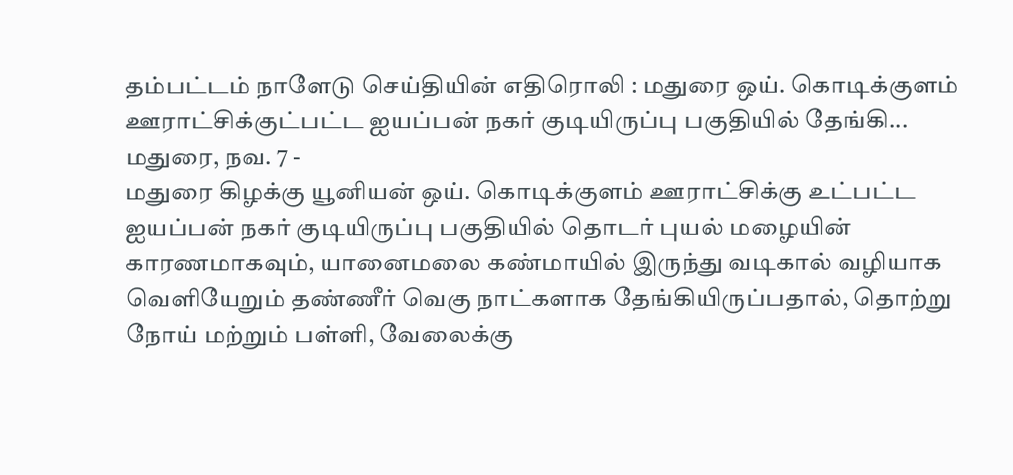தம்பட்டம் நாளேடு செய்தியின் எதிரொலி : மதுரை ஒய். கொடிக்குளம் ஊராட்சிக்குட்பட்ட ஐயப்பன் நகர் குடியிருப்பு பகுதியில் தேங்கி...
மதுரை, நவ. 7 -
மதுரை கிழக்கு யூனியன் ஒய். கொடிக்குளம் ஊராட்சிக்கு உட்பட்ட ஐயப்பன் நகர் குடியிருப்பு பகுதியில் தொடர் புயல் மழையின் காரணமாகவும், யானைமலை கண்மாயில் இருந்து வடிகால் வழியாக வெளியேறும் தண்ணீர் வெகு நாட்களாக தேங்கியிருப்பதால், தொற்று நோய் மற்றும் பள்ளி, வேலைக்கு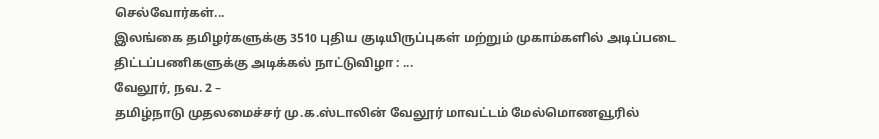செல்வோர்கள்...
இலங்கை தமிழர்களுக்கு 3510 புதிய குடியிருப்புகள் மற்றும் முகாம்களில் அடிப்படை திட்டப்பணிகளுக்கு அடிக்கல் நாட்டுவிழா : ...
வேலூர், நவ. 2 –
தமிழ்நாடு முதலமைச்சர் மு.க.ஸ்டாலின் வேலூர் மாவட்டம் மேல்மொணவூரில்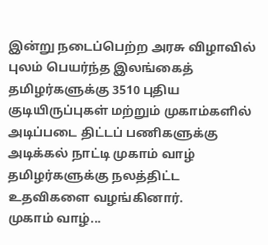இன்று நடைப்பெற்ற அரசு விழாவில் புலம் பெயர்ந்த இலங்கைத் தமிழர்களுக்கு 3510 புதிய குடியிருப்புகள் மற்றும் முகாம்களில் அடிப்படை திட்டப் பணிகளுக்கு அடிக்கல் நாட்டி முகாம் வாழ் தமிழர்களுக்கு நலத்திட்ட உதவிகளை வழங்கினார்.
முகாம் வாழ்...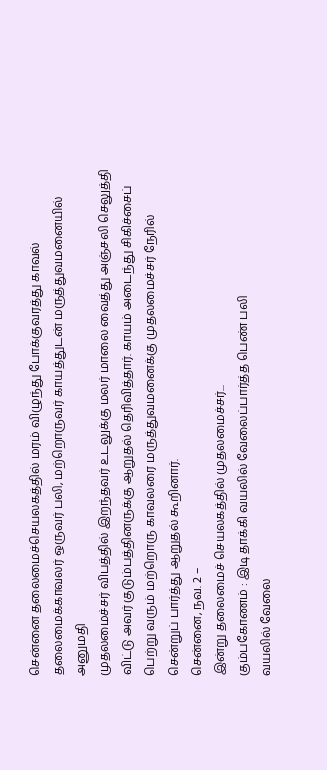சென்னை தலைமைச்செயலகத்தில் மரம் விழுந்து போக்குவரத்து காவல் தலைமைக்காவலர் ஒருவர் பலி, மற்றொருவர் காயத்துடன் மருத்துவமனையில் அனுமதி
முதலமைச்சர் விபத்தில் இறந்தவர் உடலுக்கு மலர் மாலை வைத்து அஞ்சலி செலுத்தி விட்டு அவர் குடும்பத்தினருக்கு ஆறுதல் தெரிவித்தார். காயம் அடைந்து சிகிச்சைப் பெற்று வரும் மற்றொரு காவலரை மருத்துவமனைக்கு முதலமைச்சர் நேரில் சென்றுப் பார்த்து ஆறுதல் கூறினார்.
சென்னை, நவ. 2 –
இன்று தலைமைச் செயலகத்தில் முதலமைச்சர்...
கும்பகோணம் : இடி தாக்கி வயலில் வேலைப்பார்த்த பெண் பலி
வயலில் வேலை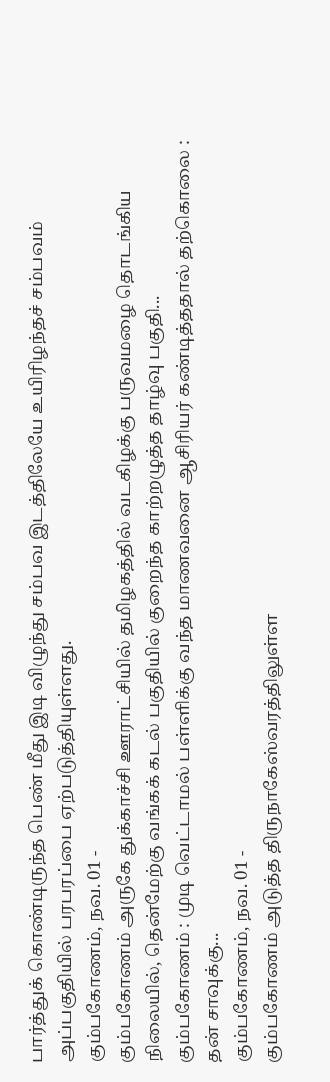பார்த்துக் கொண்டிருந்த பெண் மீது இடி விழுந்து சம்பவ இடத்திலேயே உயிரிழந்தச் சம்பவம் அப்பகுதியில் பரபரப்பை ஏற்படுத்தியுள்ளது.
கும்பகோணம், நவ. 01 -
கும்பகோணம் அருகே துக்காச்சி ஊராட்சியில் தமிழகத்தில் வடகிழக்கு பருவமழை தொடங்கிய நிலையில், தென்மேற்கு வங்கக் கடல் பகுதியில் குறைந்த காற்றழுத்த தாழ்வு பகுதி...
கும்பகோணம் : முடி வெட்டாமல் பள்ளிக்கு வந்த மாணவனை ஆசிரியர் கண்டித்ததால் தற்கொலை : தன் சாவுக்கு...
கும்பகோணம், நவ. 01 -
கும்பகோணம் அடுத்த திருநாகேஸ்வரத்திலுள்ள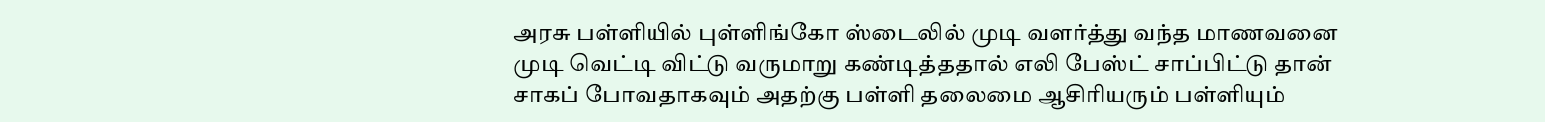அரசு பள்ளியில் புள்ளிங்கோ ஸ்டைலில் முடி வளர்த்து வந்த மாணவனை முடி வெட்டி விட்டு வருமாறு கண்டித்ததால் எலி பேஸ்ட் சாப்பிட்டு தான் சாகப் போவதாகவும் அதற்கு பள்ளி தலைமை ஆசிரியரும் பள்ளியும்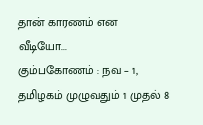தான் காரணம் என வீடியோ...
கும்பகோணம் : நவ – 1, தமிழகம் முழுவதும் 1 முதல் 8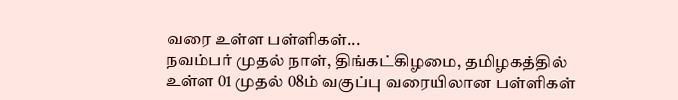வரை உள்ள பள்ளிகள்...
நவம்பர் முதல் நாள், திங்கட்கிழமை, தமிழகத்தில் உள்ள 01 முதல் 08ம் வகுப்பு வரையிலான பள்ளிகள்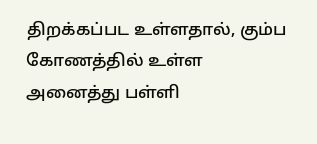திறக்கப்பட உள்ளதால், கும்ப கோணத்தில் உள்ள அனைத்து பள்ளி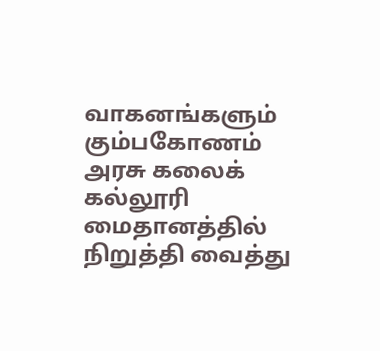வாகனங்களும் கும்பகோணம் அரசு கலைக் கல்லூரி மைதானத்தில் நிறுத்தி வைத்து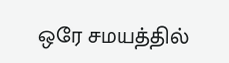ஒரே சமயத்தில்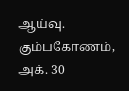ஆய்வு.
கும்பகோணம், அக். 30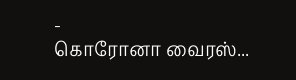-
கொரோனா வைரஸ்...